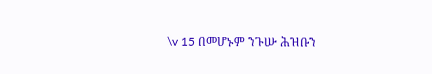\v 15 በመሆኑም ንጉሡ ሕዝቡን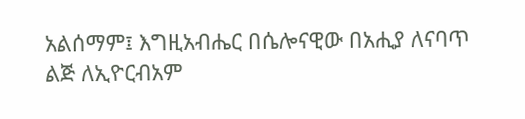አልሰማም፤ እግዚአብሔር በሴሎናዊው በአሒያ ለናባጥ ልጅ ለኢዮርብአም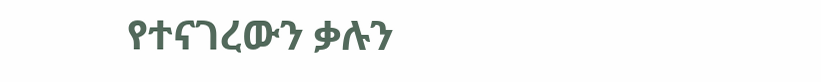የተናገረውን ቃሉን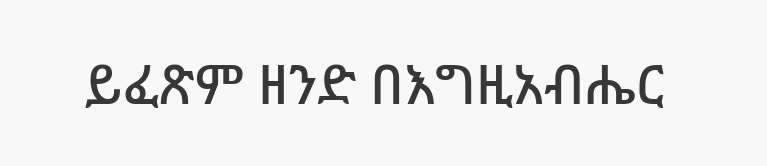ይፈጽም ዘንድ በእግዚአብሔር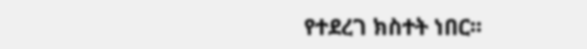የተደረገ ክስተት ነበር፡፡